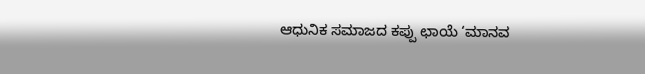ಆಧುನಿಕ ಸಮಾಜದ ಕಪ್ಪು ಛಾಯೆ ‘ಮಾನವ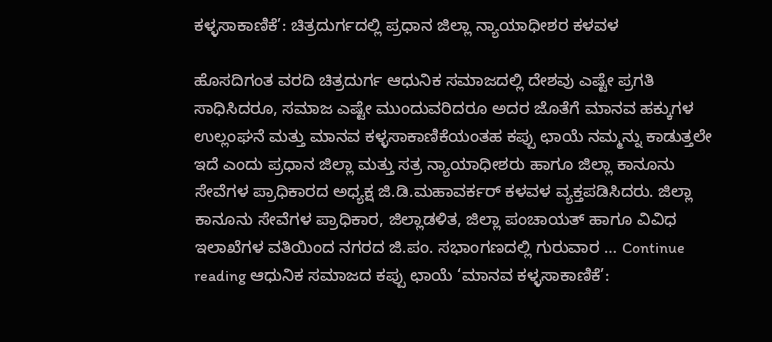ಕಳ್ಳಸಾಕಾಣಿಕೆ’: ಚಿತ್ರದುರ್ಗದಲ್ಲಿ ಪ್ರಧಾನ ಜಿಲ್ಲಾ ನ್ಯಾಯಾಧೀಶರ ಕಳವಳ

ಹೊಸದಿಗಂತ ವರದಿ ಚಿತ್ರದುರ್ಗ ಆಧುನಿಕ ಸಮಾಜದಲ್ಲಿ ದೇಶವು ಎಷ್ಟೇ ಪ್ರಗತಿ ಸಾಧಿಸಿದರೂ, ಸಮಾಜ ಎಷ್ಟೇ ಮುಂದುವರಿದರೂ ಅದರ ಜೊತೆಗೆ ಮಾನವ ಹಕ್ಕುಗಳ ಉಲ್ಲಂಘನೆ ಮತ್ತು ಮಾನವ ಕಳ್ಳಸಾಕಾಣಿಕೆಯಂತಹ ಕಪ್ಪು ಛಾಯೆ ನಮ್ಮನ್ನು ಕಾಡುತ್ತಲೇ ಇದೆ ಎಂದು ಪ್ರಧಾನ ಜಿಲ್ಲಾ ಮತ್ತು ಸತ್ರ ನ್ಯಾಯಾಧೀಶರು ಹಾಗೂ ಜಿಲ್ಲಾ ಕಾನೂನು ಸೇವೆಗಳ ಪ್ರಾಧಿಕಾರದ ಅಧ್ಯಕ್ಷ ಜಿ.ಡಿ.ಮಹಾವರ್ಕರ್ ಕಳವಳ ವ್ಯಕ್ತಪಡಿಸಿದರು. ಜಿಲ್ಲಾ ಕಾನೂನು ಸೇವೆಗಳ ಪ್ರಾಧಿಕಾರ, ಜಿಲ್ಲಾಡಳಿತ, ಜಿಲ್ಲಾ ಪಂಚಾಯತ್ ಹಾಗೂ ವಿವಿಧ ಇಲಾಖೆಗಳ ವತಿಯಿಂದ ನಗರದ ಜಿ.ಪಂ. ಸಭಾಂಗಣದಲ್ಲಿ ಗುರುವಾರ … Continue reading ಆಧುನಿಕ ಸಮಾಜದ ಕಪ್ಪು ಛಾಯೆ ‘ಮಾನವ ಕಳ್ಳಸಾಕಾಣಿಕೆ’: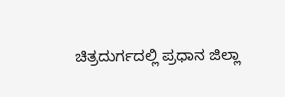ಚಿತ್ರದುರ್ಗದಲ್ಲಿ ಪ್ರಧಾನ ಜಿಲ್ಲಾ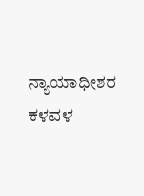ನ್ಯಾಯಾಧೀಶರ ಕಳವಳ